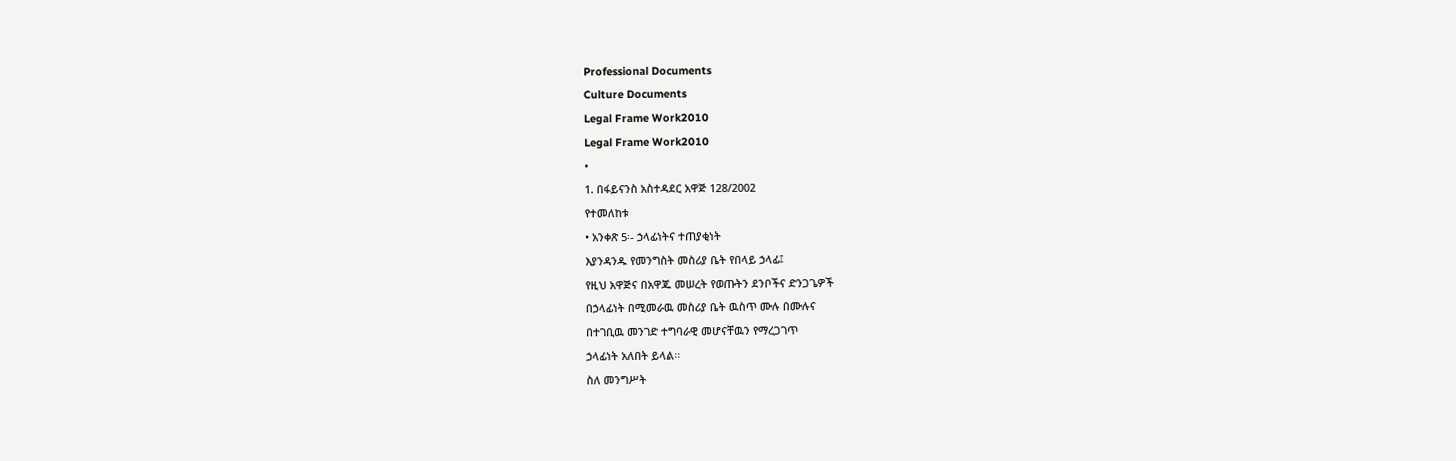Professional Documents
Culture Documents
Legal Frame Work2010
Legal Frame Work2010
•
1. በፋይናንስ አስተዳደር አዋጅ 128/2002
የተመለከቱ
• አንቀጽ 5፡- ኃላፊነትና ተጠያቂነት
እያንዳንዱ የመንግስት መስሪያ ቤት የበላይ ኃላፊ፤
የዚህ አዋጅና በአዋጁ መሠረት የወጡትን ደንቦችና ድንጋጌዎች
በኃላፊነት በሚመራዉ መስሪያ ቤት ዉስጥ ሙሉ በሙሉና
በተገቢዉ መንገድ ተግባራዊ መሆናቸዉን የማረጋገጥ
ኃላፊነት አለበት ይላል፡፡
ስለ መንግሥት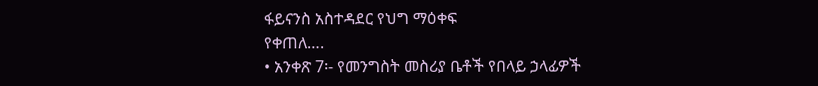ፋይናንስ አስተዳደር የህግ ማዕቀፍ
የቀጠለ….
• አንቀጽ 7፡- የመንግስት መስሪያ ቤቶች የበላይ ኃላፊዎች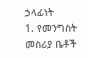ኃላፊነት
1. የመንግስት መስሪያ ቤቶች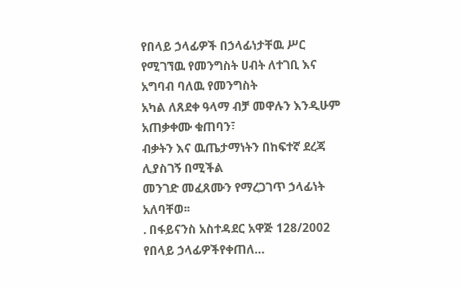የበላይ ኃላፊዎች በኃላፊነታቸዉ ሥር
የሚገኘዉ የመንግስት ሀብት ለተገቢ እና አግባብ ባለዉ የመንግስት
አካል ለጸደቀ ዓላማ ብቻ መዋሉን እንዲሁም አጠቃቀሙ ቁጠባን፣
ብቃትን እና ዉጤታማነትን በከፍተኛ ደረጃ ሊያስገኝ በሚችል
መንገድ መፈጸሙን የማረጋገጥ ኃላፊነት አለባቸወ፡፡
. በፋይናንስ አስተዳደር አዋጅ 128/2002 የበላይ ኃላፊዎችየቀጠለ…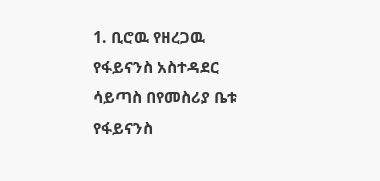1. ቢሮዉ የዘረጋዉ የፋይናንስ አስተዳደር ሳይጣስ በየመስሪያ ቤቱ
የፋይናንስ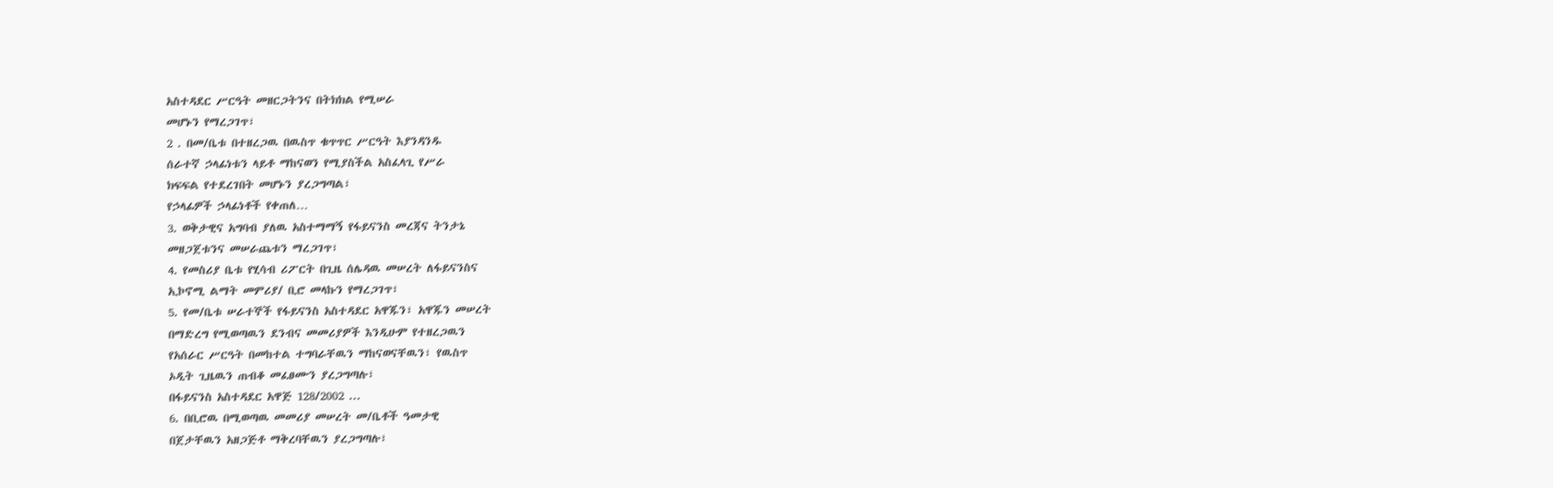አስተዳደር ሥርዓት መዘርጋትንና በትክክል የሚሠራ
መሆኑን የማረጋገጥ፣
2 . በመ/ቤቱ በተዘረጋዉ በዉስጥ ቁጥጥር ሥርዓት እያንዳንዱ
ሰራተኛ ኃላፊነቱን ላይቶ ማከናወን የሚያስችል አስፈላጊ የሥራ
ክፍፍል የተደረገበት መሆኑን ያረጋግጣል፣
የኃላፊዎች ኃላፊነቶች የቀጠለ…
3. ወቅታዊና አግባብ ያለዉ አስተማማኝ የፋይናንስ መረጃና ትንታኔ
መዘጋጀቱንና መሠራጨቱን ማረጋገጥ፣
4. የመስሪያ ቤቱ የሂሳብ ሪፖርት በጊዜ ሰሌዳዉ መሠረት ለፋይናንስና
ኢኮኖሚ ልማት መምሪያ/ ቢሮ መላኩን የማረጋገጥ፣
5. የመ/ቤቱ ሠራተኞች የፋይናንስ አስተዳደር አዋጁን፣ አዋጁን መሠረት
በማድረግ የሚወጣዉን ደንብና መመሪያዎች እንዲሁም የተዘረጋዉን
የአሰራር ሥርዓት በመከተል ተግባራቸዉን ማከናወናቸዉን፣ የዉስጥ
ኦዲት ጊዜዉን ጠብቆ መፈፀሙን ያረጋግጣሉ፣
በፋይናንስ አስተዳደር አዋጅ 128/2002 ...
6. በቢሮዉ በሚወጣዉ መመሪያ መሠረት መ/ቤቶች ዓመታዊ
በጀታቸዉን አዘጋጅቶ ማቅረባቸዉን ያረጋግጣሉ፣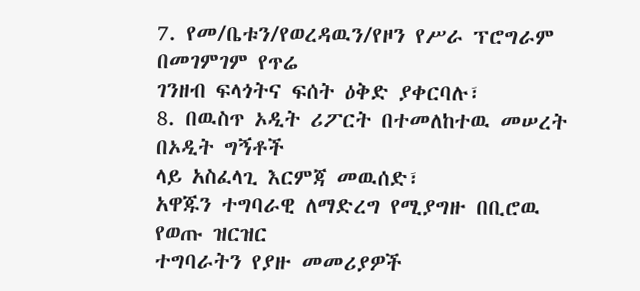7. የመ/ቤቱን/የወረዳዉን/የዞን የሥራ ፕሮግራም በመገምገም የጥሬ
ገንዘብ ፍላጎትና ፍሰት ዕቅድ ያቀርባሉ፣
8. በዉስጥ ኦዲት ሪፖርት በተመለከተዉ መሠረት በኦዲት ግኝቶች
ላይ አስፈላጊ እርምጃ መዉሰድ፣
አዋጁን ተግባራዊ ለማድረግ የሚያግዙ በቢሮዉ የወጡ ዝርዝር
ተግባራትን የያዙ መመሪያዎች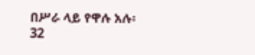በሥራ ላይ የዋሉ አሉ፡
32